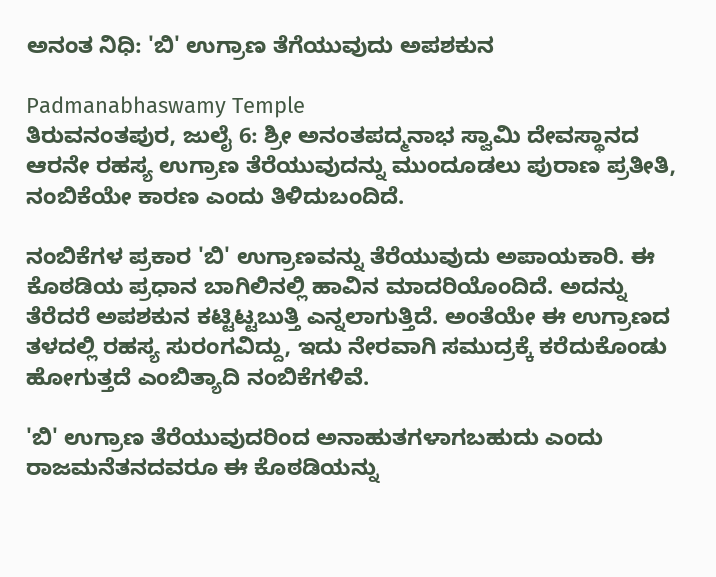ಅನಂತ ನಿಧಿ: 'ಬಿ' ಉಗ್ರಾಣ ತೆಗೆಯುವುದು ಅಪಶಕುನ

Padmanabhaswamy Temple
ತಿರುವನಂತಪುರ, ಜುಲೈ 6: ಶ್ರೀ ಅನಂತಪದ್ಮನಾಭ ಸ್ವಾಮಿ ದೇವಸ್ಥಾನದ ಆರನೇ ರಹಸ್ಯ ಉಗ್ರಾಣ ತೆರೆಯುವುದನ್ನು ಮುಂದೂಡಲು ಪುರಾಣ ಪ್ರತೀತಿ, ನಂಬಿಕೆಯೇ ಕಾರಣ ಎಂದು ತಿಳಿದುಬಂದಿದೆ.

ನಂಬಿಕೆಗಳ ಪ್ರಕಾರ 'ಬಿ' ಉಗ್ರಾಣವನ್ನು ತೆರೆಯುವುದು ಅಪಾಯಕಾರಿ. ಈ ಕೊಠಡಿಯ ಪ್ರಧಾನ ಬಾಗಿಲಿನಲ್ಲಿ ಹಾವಿನ ಮಾದರಿಯೊಂದಿದೆ. ಅದನ್ನು ತೆರೆದರೆ ಅಪಶಕುನ ಕಟ್ಟಿಟ್ಟಬುತ್ತಿ ಎನ್ನಲಾಗುತ್ತಿದೆ. ಅಂತೆಯೇ ಈ ಉಗ್ರಾಣದ ತಳದಲ್ಲಿ ರಹಸ್ಯ ಸುರಂಗವಿದ್ದು, ಇದು ನೇರವಾಗಿ ಸಮುದ್ರಕ್ಕೆ ಕರೆದುಕೊಂಡು ಹೋಗುತ್ತದೆ ಎಂಬಿತ್ಯಾದಿ ನಂಬಿಕೆಗಳಿವೆ.

'ಬಿ' ಉಗ್ರಾಣ ತೆರೆಯುವುದರಿಂದ ಅನಾಹುತಗಳಾಗಬಹುದು ಎಂದು ರಾಜಮನೆತನದವರೂ ಈ ಕೊಠಡಿಯನ್ನು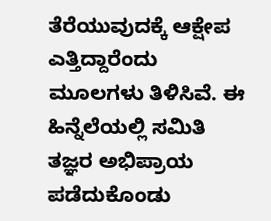ತೆರೆಯುವುದಕ್ಕೆ ಆಕ್ಷೇಪ ಎತ್ತಿದ್ದಾರೆಂದು ಮೂಲಗಳು ತಿಳಿಸಿವೆ. ಈ ಹಿನ್ನೆಲೆಯಲ್ಲಿ ಸಮಿತಿ ತಜ್ಞರ ಅಭಿಪ್ರಾಯ ಪಡೆದುಕೊಂಡು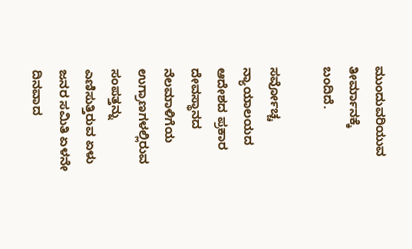ಮುಂದುವರಿಯುವ ತೀರ್ಮಾನಕ್ಕೆ ಬಂದಿದೆ.

ಸರ್ವೋಚ್ಚ ನ್ಯಾಯಾಲಯದ ಆದೇಶದ ಪ್ರಕಾರ ದೇವಸ್ಥಾನದ ನೆಲಮಾಳಿಗೆಯ ಉಗ್ರಾಣಗಳಲ್ಲಿರುವ ಸಂಪತ್ತನ್ನು ಎಣಿಸುತ್ತಿರುವ ಏಳು ಜನರ ಸಮಿತಿ ಏಳನೇ ದಿನವಾದ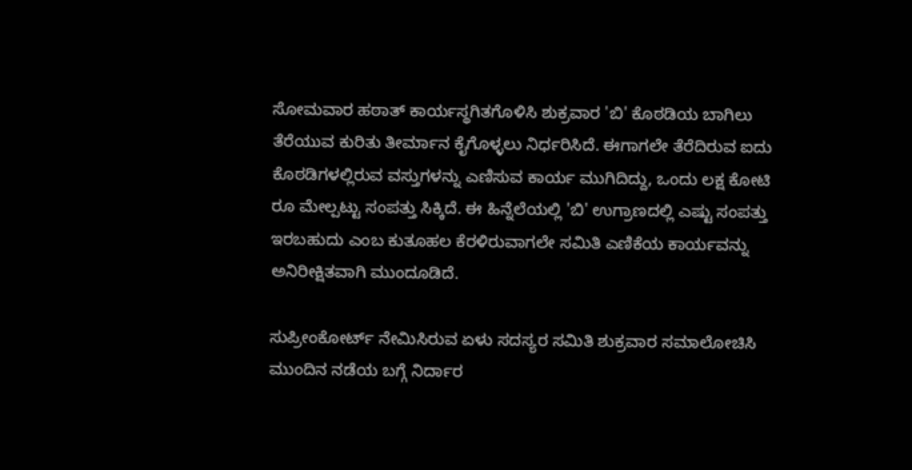ಸೋಮವಾರ ಹಠಾತ್‌ ಕಾರ್ಯಸ್ಥಗಿತಗೊಳಿಸಿ ಶುಕ್ರವಾರ 'ಬಿ' ಕೊಠಡಿಯ ಬಾಗಿಲು ತೆರೆಯುವ ಕುರಿತು ತೀರ್ಮಾನ ಕೈಗೊಳ್ಳಲು ನಿರ್ಧರಿಸಿದೆ. ಈಗಾಗಲೇ ತೆರೆದಿರುವ ಐದು ಕೊಠಡಿಗಳಲ್ಲಿರುವ ವಸ್ತುಗಳನ್ನು ಎಣಿಸುವ ಕಾರ್ಯ ಮುಗಿದಿದ್ದು, ಒಂದು ಲಕ್ಷ ಕೋಟಿ ರೂ ಮೇಲ್ಪಟ್ಟು ಸಂಪತ್ತು ಸಿಕ್ಕಿದೆ. ಈ ಹಿನ್ನೆಲೆಯಲ್ಲಿ 'ಬಿ' ಉಗ್ರಾಣದಲ್ಲಿ ಎಷ್ಟು ಸಂಪತ್ತು ಇರಬಹುದು ಎಂಬ ಕುತೂಹಲ ಕೆರಳಿರುವಾಗಲೇ ಸಮಿತಿ ಎಣಿಕೆಯ ಕಾರ್ಯವನ್ನು ಅನಿರೀಕ್ಷಿತವಾಗಿ ಮುಂದೂಡಿದೆ.

ಸುಪ್ರೀಂಕೋರ್ಟ್‌ ನೇಮಿಸಿರುವ ಏಳು ಸದಸ್ಯರ ಸಮಿತಿ ಶುಕ್ರವಾರ ಸಮಾಲೋಚಿಸಿ ಮುಂದಿನ ನಡೆಯ ಬಗ್ಗೆ ನಿರ್ದಾರ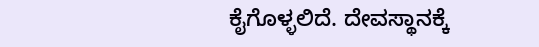ಕೈಗೊಳ್ಳಲಿದೆ. ದೇವಸ್ಥಾನಕ್ಕೆ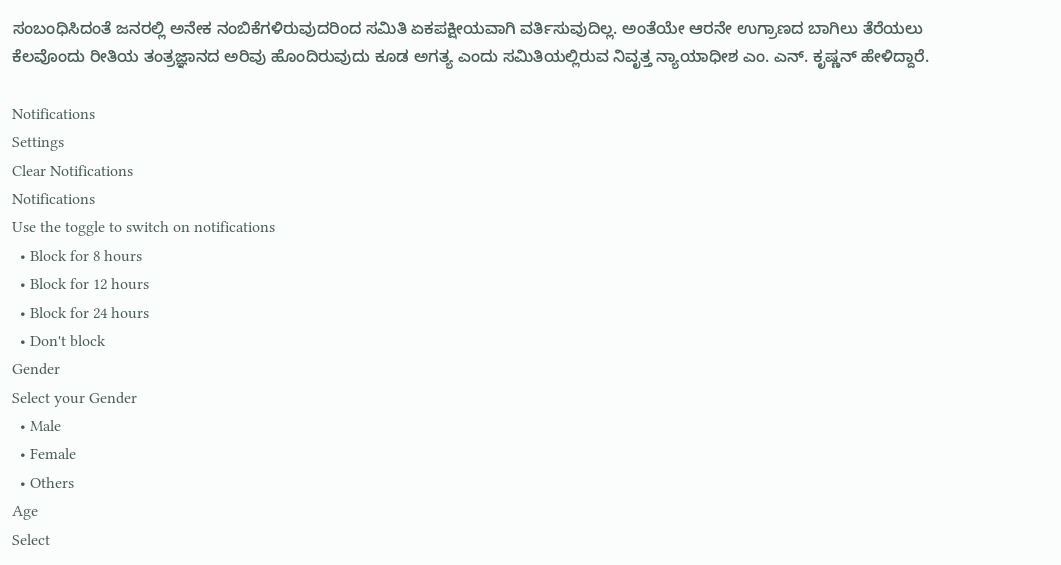ಸಂಬಂಧಿಸಿದಂತೆ ಜನರಲ್ಲಿ ಅನೇಕ ನಂಬಿಕೆಗಳಿರುವುದರಿಂದ ಸಮಿತಿ ಏಕಪಕ್ಷೀಯವಾಗಿ ವರ್ತಿಸುವುದಿಲ್ಲ. ಅಂತೆಯೇ ಆರನೇ ಉಗ್ರಾಣದ ಬಾಗಿಲು ತೆರೆಯಲು ಕೆಲವೊಂದು ರೀತಿಯ ತಂತ್ರಜ್ಞಾನದ ಅರಿವು ಹೊಂದಿರುವುದು ಕೂಡ ಅಗತ್ಯ ಎಂದು ಸಮಿತಿಯಲ್ಲಿರುವ ನಿವೃತ್ತ ನ್ಯಾಯಾಧೀಶ ಎಂ. ಎನ್‌. ಕೃಷ್ಣನ್‌ ಹೇಳಿದ್ದಾರೆ.

Notifications
Settings
Clear Notifications
Notifications
Use the toggle to switch on notifications
  • Block for 8 hours
  • Block for 12 hours
  • Block for 24 hours
  • Don't block
Gender
Select your Gender
  • Male
  • Female
  • Others
Age
Select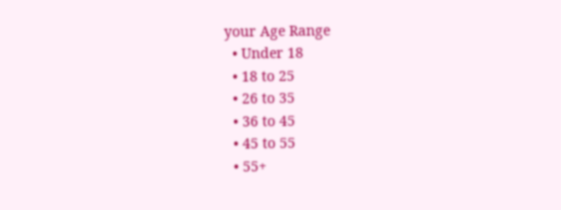your Age Range
  • Under 18
  • 18 to 25
  • 26 to 35
  • 36 to 45
  • 45 to 55
  • 55+